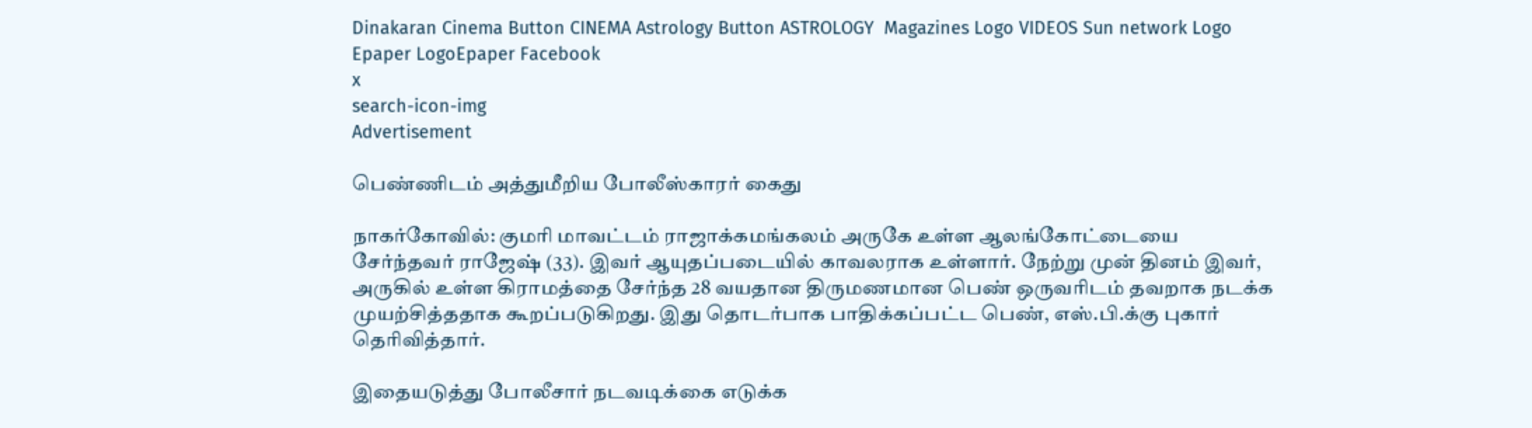Dinakaran Cinema Button CINEMA Astrology Button ASTROLOGY  Magazines Logo VIDEOS Sun network Logo Epaper LogoEpaper Facebook
x
search-icon-img
Advertisement

பெண்ணிடம் அத்துமீறிய போலீஸ்காரர் கைது

நாகர்கோவில்: குமரி மாவட்டம் ராஜாக்கமங்கலம் அருகே உள்ள ஆலங்கோட்டையை சேர்ந்தவர் ராஜேஷ் (33). இவர் ஆயுதப்படையில் காவலராக உள்ளார். நேற்று முன் தினம் இவர், அருகில் உள்ள கிராமத்தை சேர்ந்த 28 வயதான திருமணமான பெண் ஒருவரிடம் தவறாக நடக்க முயற்சித்ததாக கூறப்படுகிறது. இது தொடர்பாக பாதிக்கப்பட்ட பெண், எஸ்.பி.க்கு புகார் தெரிவித்தார்.

இதையடுத்து போலீசார் நடவடிக்கை எடுக்க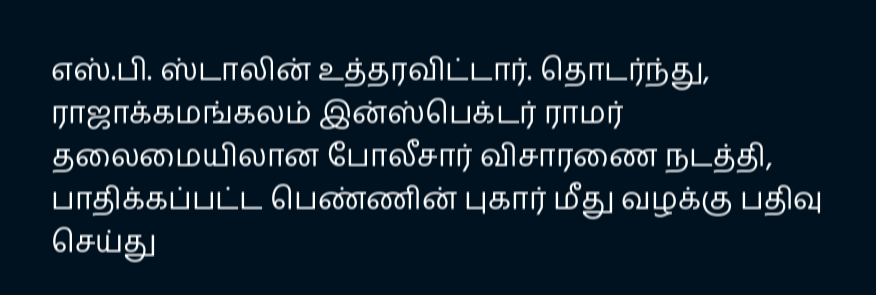எஸ்.பி. ஸ்டாலின் உத்தரவிட்டார். தொடர்ந்து, ராஜாக்கமங்கலம் இன்ஸ்பெக்டர் ராமர் தலைமையிலான போலீசார் விசாரணை நடத்தி, பாதிக்கப்பட்ட பெண்ணின் புகார் மீது வழக்கு பதிவு செய்து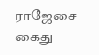ராஜேசை கைது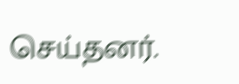செய்தனர்.